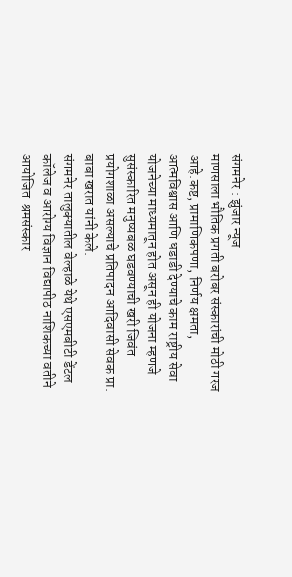संगमनेर : झुंजार न्यूज                                                                                             माणसाला भौतिक प्रगती बरोबर संस्कारांची मोठी गरज आहे.कष्ट, प्रामाणिकपणा, निर्णय क्षमता, आत्मविश्वास आणि धडाडी देण्याचे काम राष्ट्रीय सेवा योजनेच्या माध्यमातून होत असून ही योजना म्हणजे सुसंस्कारित मनुष्यबळ घडवण्याची खरी जिवंत प्रयोगशाळा असल्याचे प्रतिपादन आदिवासी सेवक प्रा. बाबा खरात यांनी केले.
संगमनेर तालुक्यातील वेल्हाळे येथे एसएमबीटी डेंटल कॉलेज व आरोग्य विज्ञान विद्यापीठ नाशिकच्या वतीने आयोजित  श्रमसंस्कार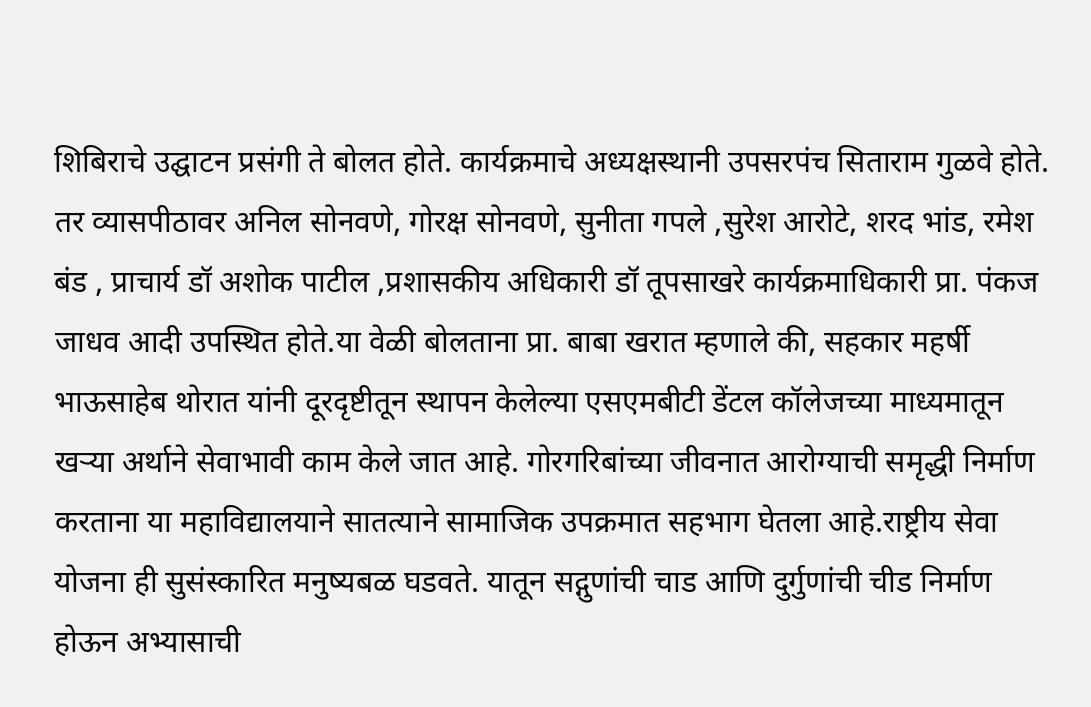शिबिराचे उद्घाटन प्रसंगी ते बोलत होते. कार्यक्रमाचे अध्यक्षस्थानी उपसरपंच सिताराम गुळवे होते. तर व्यासपीठावर अनिल सोनवणे, गोरक्ष सोनवणे, सुनीता गपले ,सुरेश आरोटे, शरद भांड, रमेश बंड , प्राचार्य डॉ अशोक पाटील ,प्रशासकीय अधिकारी डॉ तूपसाखरे कार्यक्रमाधिकारी प्रा. पंकज जाधव आदी उपस्थित होते.या वेळी बोलताना प्रा. बाबा खरात म्हणाले की, सहकार महर्षी भाऊसाहेब थोरात यांनी दूरदृष्टीतून स्थापन केलेल्या एसएमबीटी डेंटल कॉलेजच्या माध्यमातून खऱ्या अर्थाने सेवाभावी काम केले जात आहे. गोरगरिबांच्या जीवनात आरोग्याची समृद्धी निर्माण करताना या महाविद्यालयाने सातत्याने सामाजिक उपक्रमात सहभाग घेतला आहे.राष्ट्रीय सेवा योजना ही सुसंस्कारित मनुष्यबळ घडवते. यातून सद्गुणांची चाड आणि दुर्गुणांची चीड निर्माण होऊन अभ्यासाची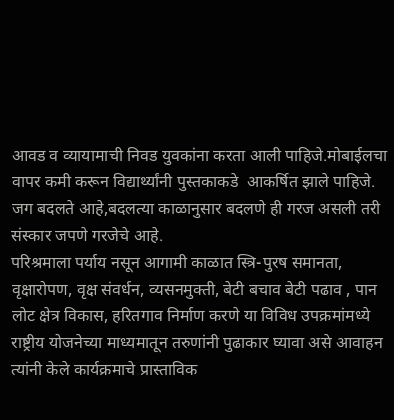आवड व व्यायामाची निवड युवकांना करता आली पाहिजे.मोबाईलचा वापर कमी करून विद्यार्थ्यांनी पुस्तकाकडे  आकर्षित झाले पाहिजे. जग बदलते आहे,बदलत्या काळानुसार बदलणे ही गरज असली तरी संस्कार जपणे गरजेचे आहे.
परिश्रमाला पर्याय नसून आगामी काळात स्त्रि-पुरष समानता, वृक्षारोपण, वृक्ष संवर्धन, व्यसनमुक्ती, बेटी बचाव बेटी पढाव , पान लोट क्षेत्र विकास, हरितगाव निर्माण करणे या विविध उपक्रमांमध्ये राष्ट्रीय योजनेच्या माध्यमातून तरुणांनी पुढाकार घ्यावा असे आवाहन त्यांनी केले कार्यक्रमाचे प्रास्ताविक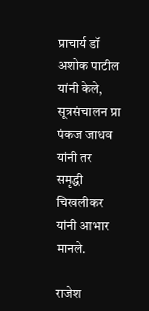प्राचार्य डॉ अशोक पाटील यांनी केले, सूत्रसंचालन प्रा पंकज जाधव यांनी तर समृद्धी चिखलीकर यांनी आभार मानले.

राजेश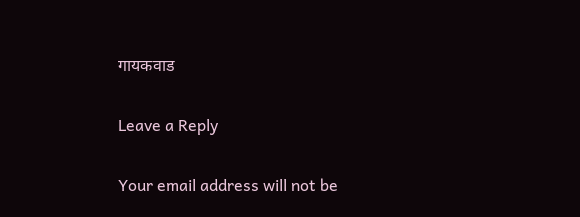गायकवाड

Leave a Reply

Your email address will not be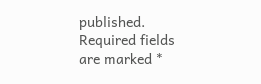published. Required fields are marked *